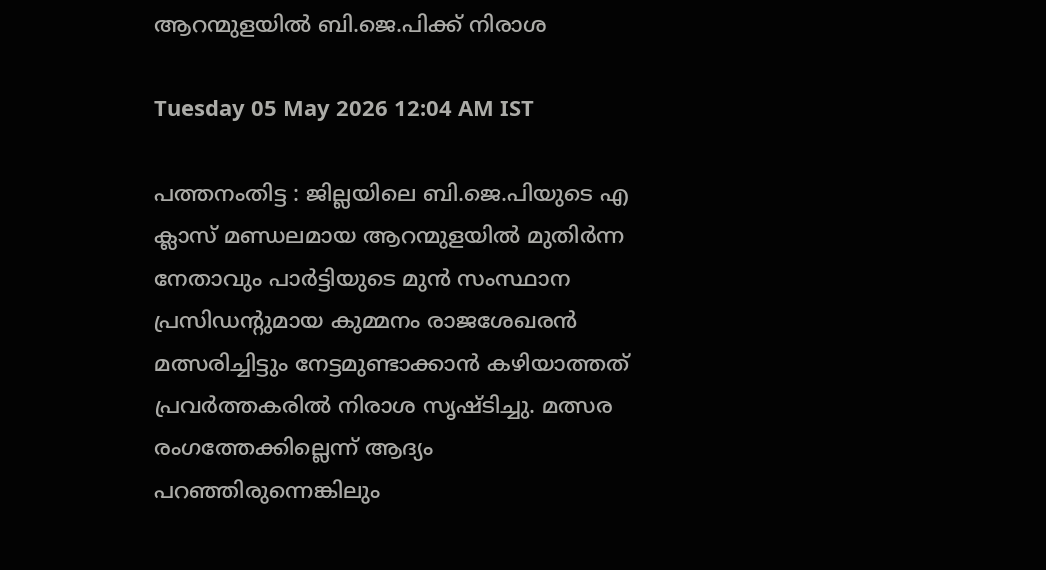ആറന്മുളയിൽ ബി.ജെ.പിക്ക് നിരാശ

Tuesday 05 May 2026 12:04 AM IST

പത്തനംതിട്ട : ജില്ലയിലെ ബി.ജെ.പിയുടെ എ ക്ലാസ് മണ്ഡലമായ ആറന്മുളയിൽ മുതിർന്ന നേതാവും പാർട്ടിയുടെ മുൻ സംസ്ഥാന പ്രസിഡന്റുമായ കുമ്മനം രാജശേഖരൻ മത്സരിച്ചിട്ടും നേട്ടമുണ്ടാക്കാൻ കഴിയാത്തത് പ്രവർത്തകരിൽ നിരാശ സൃഷ്ടിച്ചു. മത്സര രംഗത്തേക്കില്ലെന്ന് ആദ്യം പറഞ്ഞിരുന്നെങ്കിലും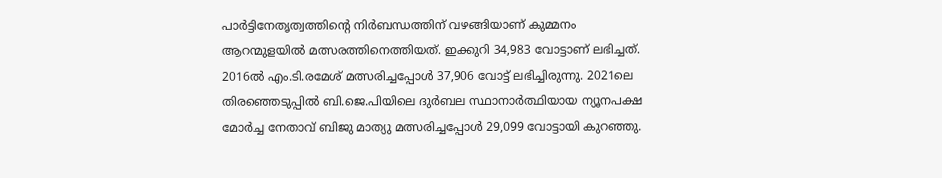പാർട്ടിനേതൃത്വത്തിന്റെ നിർബന്ധത്തിന് വഴങ്ങിയാണ് കുമ്മനം ആറന്മുളയിൽ മത്സരത്തിനെത്തിയത്. ഇക്കുറി 34,983 വോട്ടാണ് ലഭിച്ചത്. 2016ൽ എം.ടി.രമേശ് മത്സരിച്ചപ്പോൾ 37,906 വോട്ട് ലഭിച്ചിരുന്നു. 2021ലെ തിരഞ്ഞെടുപ്പിൽ ബി.ജെ.പിയിലെ ദുർബല സ്ഥാനാർത്ഥിയായ ന്യൂനപക്ഷ മോർച്ച നേതാവ് ബിജു മാത്യു മത്സരിച്ചപ്പോൾ 29,099 വോട്ടായി കുറഞ്ഞു.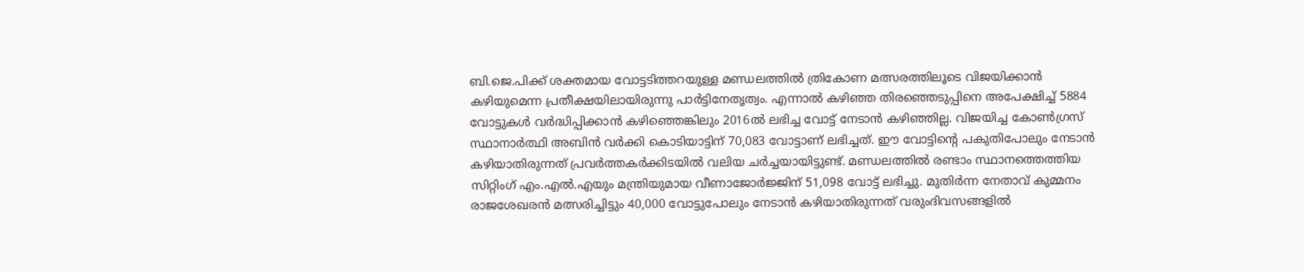ബി.ജെ.പിക്ക് ശക്തമായ വോട്ടടിത്തറയുള്ള മണ്ഡലത്തിൽ ത്രികോണ മത്സരത്തിലൂടെ വിജയിക്കാൻ കഴിയുമെന്ന പ്രതീക്ഷയിലായിരുന്നു പാർട്ടിനേതൃത്വം. എന്നാൽ കഴിഞ്ഞ തിരഞ്ഞെടുപ്പിനെ അപേക്ഷിച്ച് 5884 വോട്ടുകൾ വർദ്ധിപ്പിക്കാൻ കഴിഞ്ഞെങ്കിലും 2016ൽ ലഭിച്ച വോട്ട് നേടാൻ കഴിഞ്ഞില്ല. വിജയിച്ച കോൺഗ്രസ് സ്ഥാനാർത്ഥി അബിൻ വർക്കി കൊടിയാട്ടിന് 70,083 വോട്ടാണ് ലഭിച്ചത്. ഈ വോട്ടിന്റെ പകുതിപോലും നേടാൻ കഴിയാതിരുന്നത് പ്രവർത്തകർക്കിടയിൽ വലിയ ചർച്ചയായിട്ടുണ്ട്. മണ്ഡലത്തിൽ രണ്ടാം സ്ഥാനത്തെത്തിയ സിറ്റിംഗ് എം.എൽ.എയും മന്ത്രിയുമായ വീണാജോർജ്ജിന് 51,098 വോട്ട് ലഭിച്ചു. മുതിർന്ന നേതാവ് കുമ്മനം രാജശേഖരൻ മത്സരിച്ചിട്ടും 40,000 വോട്ടുപോലും നേടാൻ കഴിയാതിരുന്നത് വരുംദിവസങ്ങളിൽ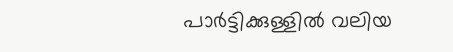പാർട്ടിക്കുള്ളിൽ വലിയ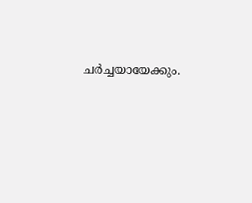ചർച്ചയായേക്കും.